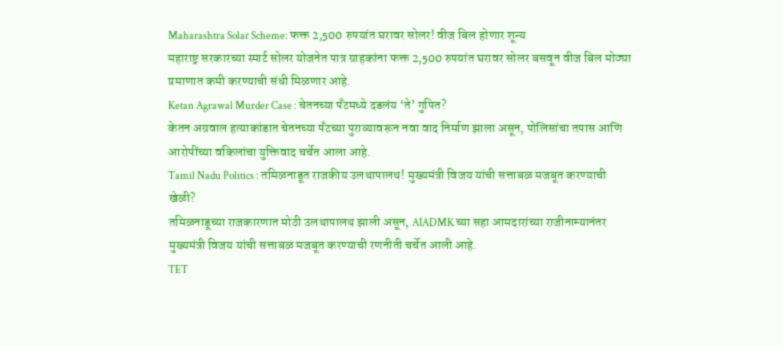Maharashtra Solar Scheme: फक्त 2,500 रुपयांत घरावर सोलर! वीज बिल होणार शून्य
महाराष्ट्र सरकारच्या स्मार्ट सोलर योजनेत पात्र ग्राहकांना फक्त 2,500 रुपयांत घरावर सोलर बसवून वीज बिल मोठ्या प्रमाणात कमी करण्याची संधी मिळणार आहे.
Ketan Agrawal Murder Case : चेतनच्या पँटमध्ये दडलंय ‘ते’ गुपित?
केतन अग्रवाल हत्याकांडात चेतनच्या पँटच्या पुराव्यावरून नवा वाद निर्माण झाला असून, पोलिसांचा तपास आणि आरोपींच्या वकिलांचा युक्तिवाद चर्चेत आला आहे.
Tamil Nadu Politics : तमिळनाडूत राजकीय उलथापालथ! मुख्यमंत्री विजय यांची सत्ताबळ मजबूत करण्याची खेळी?
तमिळनाडूच्या राजकारणात मोठी उलथापालथ झाली असून, AIADMK च्या सहा आमदारांच्या राजीनाम्यानंतर मुख्यमंत्री विजय यांची सत्ताबळ मजबूत करण्याची रणनीती चर्चेत आली आहे.
TET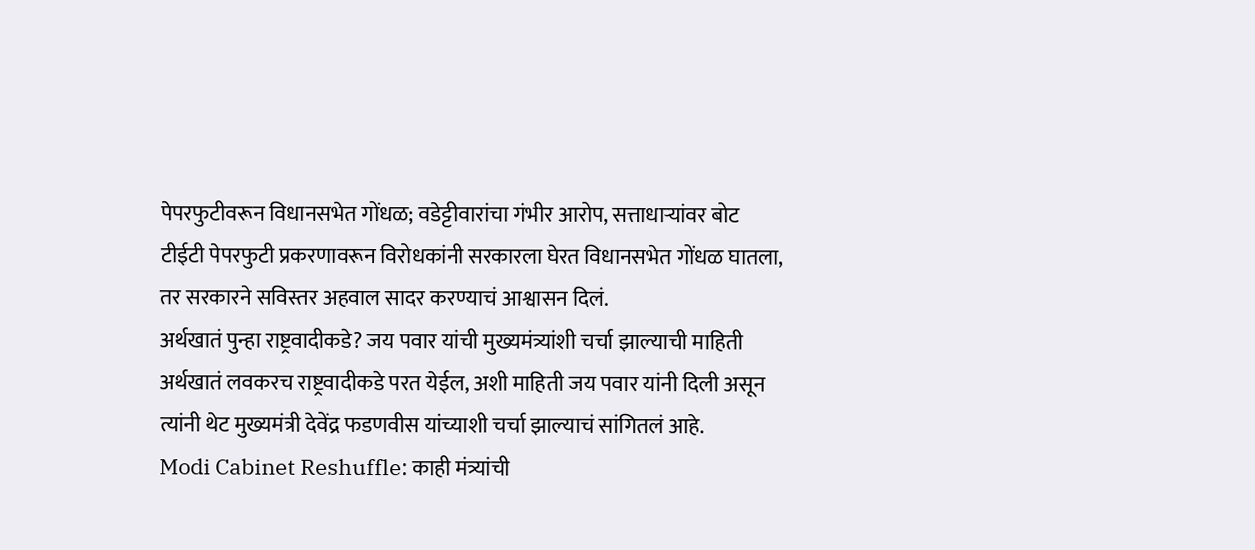पेपरफुटीवरून विधानसभेत गोंधळ; वडेट्टीवारांचा गंभीर आरोप, सत्ताधाऱ्यांवर बोट
टीईटी पेपरफुटी प्रकरणावरून विरोधकांनी सरकारला घेरत विधानसभेत गोंधळ घातला, तर सरकारने सविस्तर अहवाल सादर करण्याचं आश्वासन दिलं.
अर्थखातं पुन्हा राष्ट्रवादीकडे? जय पवार यांची मुख्यमंत्र्यांशी चर्चा झाल्याची माहिती
अर्थखातं लवकरच राष्ट्रवादीकडे परत येईल, अशी माहिती जय पवार यांनी दिली असून त्यांनी थेट मुख्यमंत्री देवेंद्र फडणवीस यांच्याशी चर्चा झाल्याचं सांगितलं आहे.
Modi Cabinet Reshuffle: काही मंत्र्यांची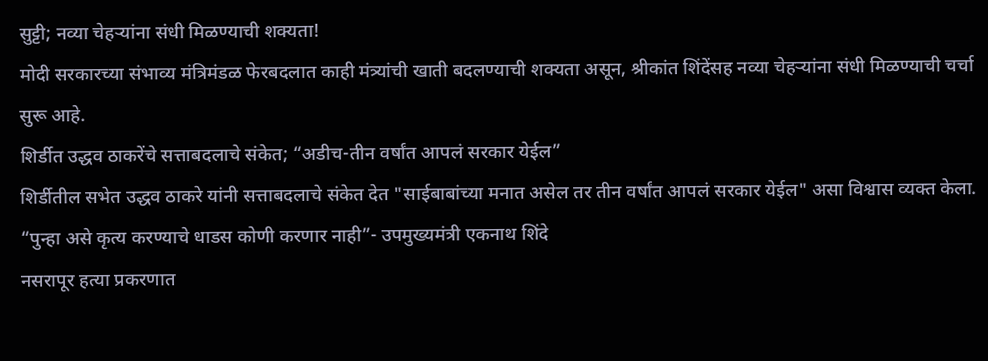सुट्टी; नव्या चेहऱ्यांना संधी मिळण्याची शक्यता!
मोदी सरकारच्या संभाव्य मंत्रिमंडळ फेरबदलात काही मंत्र्यांची खाती बदलण्याची शक्यता असून, श्रीकांत शिंदेंसह नव्या चेहऱ्यांना संधी मिळण्याची चर्चा सुरू आहे.
शिर्डीत उद्धव ठाकरेंचे सत्ताबदलाचे संकेत; “अडीच-तीन वर्षांत आपलं सरकार येईल”
शिर्डीतील सभेत उद्धव ठाकरे यांनी सत्ताबदलाचे संकेत देत "साईबाबांच्या मनात असेल तर तीन वर्षांत आपलं सरकार येईल" असा विश्वास व्यक्त केला.
“पुन्हा असे कृत्य करण्याचे धाडस कोणी करणार नाही”- उपमुख्यमंत्री एकनाथ शिंदे
नसरापूर हत्या प्रकरणात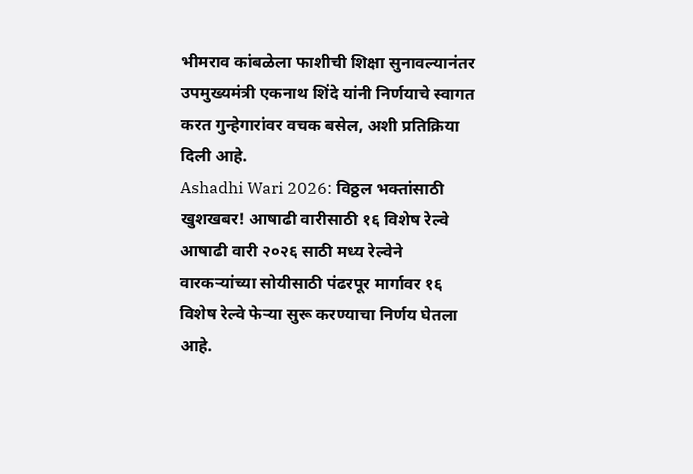भीमराव कांबळेला फाशीची शिक्षा सुनावल्यानंतर उपमुख्यमंत्री एकनाथ शिंदे यांनी निर्णयाचे स्वागत करत गुन्हेगारांवर वचक बसेल, अशी प्रतिक्रिया दिली आहे.
Ashadhi Wari 2026: विठ्ठल भक्तांसाठी खुशखबर! आषाढी वारीसाठी १६ विशेष रेल्वे
आषाढी वारी २०२६ साठी मध्य रेल्वेने वारकऱ्यांच्या सोयीसाठी पंढरपूर मार्गावर १६ विशेष रेल्वे फेऱ्या सुरू करण्याचा निर्णय घेतला आहे.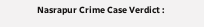Nasrapur Crime Case Verdict :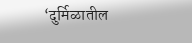‘दुर्मिळातील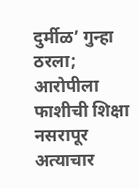दुर्मीळ’ गुन्हा ठरला; आरोपीला फाशीची शिक्षा
नसरापूर अत्याचार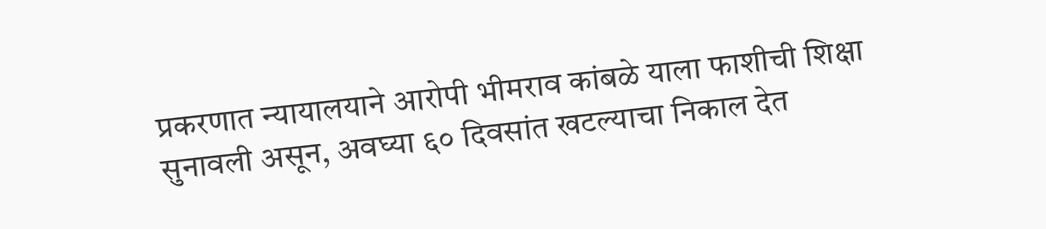प्रकरणात न्यायालयाने आरोपी भीमराव कांबळे याला फाशीची शिक्षा सुनावली असून, अवघ्या ६० दिवसांत खटल्याचा निकाल देत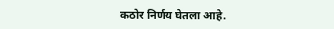कठोर निर्णय घेतला आहे.